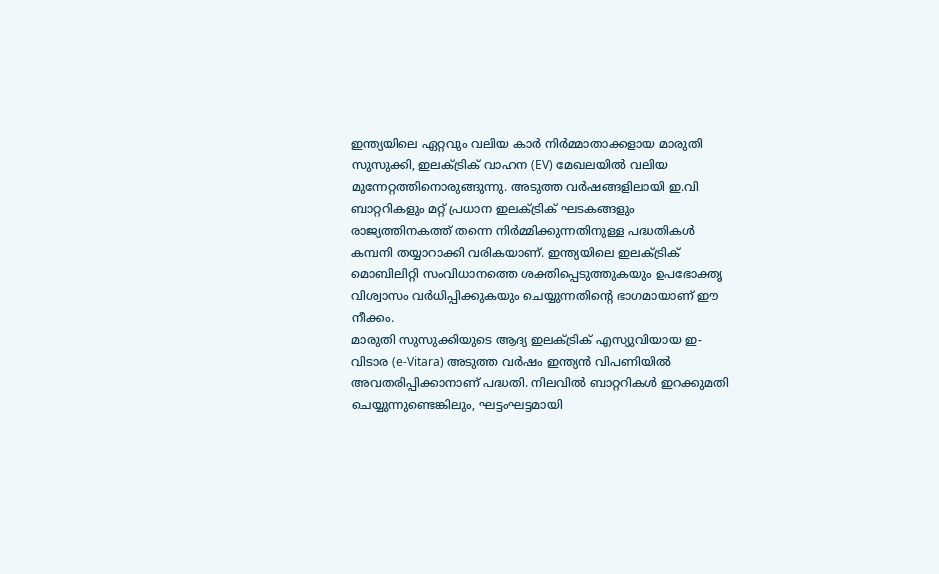ഇന്ത്യയിലെ ഏറ്റവും വലിയ കാർ നിർമ്മാതാക്കളായ മാരുതി സുസുക്കി, ഇലക്ട്രിക് വാഹന (EV) മേഖലയിൽ വലിയ മുന്നേറ്റത്തിനൊരുങ്ങുന്നു. അടുത്ത വർഷങ്ങളിലായി ഇ.വി ബാറ്ററികളും മറ്റ് പ്രധാന ഇലക്ട്രിക് ഘടകങ്ങളും രാജ്യത്തിനകത്ത് തന്നെ നിർമ്മിക്കുന്നതിനുള്ള പദ്ധതികൾ കമ്പനി തയ്യാറാക്കി വരികയാണ്. ഇന്ത്യയിലെ ഇലക്ട്രിക് മൊബിലിറ്റി സംവിധാനത്തെ ശക്തിപ്പെടുത്തുകയും ഉപഭോക്തൃ വിശ്വാസം വർധിപ്പിക്കുകയും ചെയ്യുന്നതിന്റെ ഭാഗമായാണ് ഈ നീക്കം.
മാരുതി സുസുക്കിയുടെ ആദ്യ ഇലക്ട്രിക് എസ്യുവിയായ ഇ-വിടാര (e-Vitara) അടുത്ത വർഷം ഇന്ത്യൻ വിപണിയിൽ അവതരിപ്പിക്കാനാണ് പദ്ധതി. നിലവിൽ ബാറ്ററികൾ ഇറക്കുമതി ചെയ്യുന്നുണ്ടെങ്കിലും, ഘട്ടംഘട്ടമായി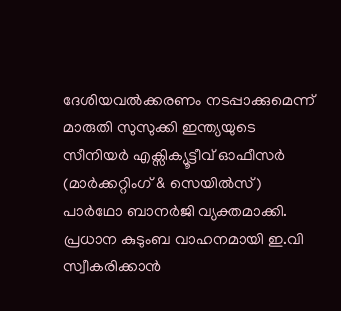ദേശിയവൽക്കരണം നടപ്പാക്കുമെന്ന് മാരുതി സുസുക്കി ഇന്ത്യയുടെ സീനിയർ എക്സിക്യൂട്ടീവ് ഓഫീസർ (മാർക്കറ്റിംഗ് & സെയിൽസ്) പാർഥോ ബാനർജി വ്യക്തമാക്കി.
പ്രധാന കുടുംബ വാഹനമായി ഇ.വി സ്വീകരിക്കാൻ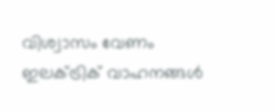വിശ്വാസം വേണം
ഇലക്ട്രിക് വാഹനങ്ങൾ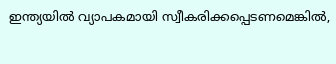ഇന്ത്യയിൽ വ്യാപകമായി സ്വീകരിക്കപ്പെടണമെങ്കിൽ,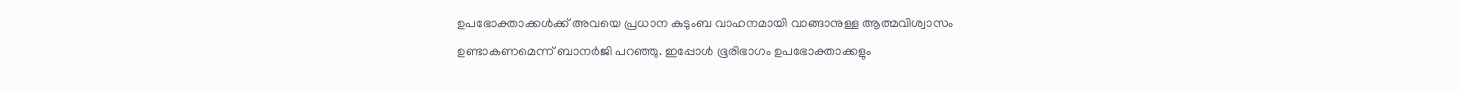ഉപഭോക്താക്കൾക്ക് അവയെ പ്രധാന കുടുംബ വാഹനമായി വാങ്ങാനുള്ള ആത്മവിശ്വാസം ഉണ്ടാകണമെന്ന് ബാനർജി പറഞ്ഞു. ഇപ്പോൾ ഭൂരിഭാഗം ഉപഭോക്താക്കളും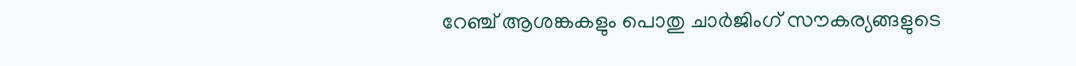റേഞ്ച് ആശങ്കകളും പൊതു ചാർജിംഗ് സൗകര്യങ്ങളുടെ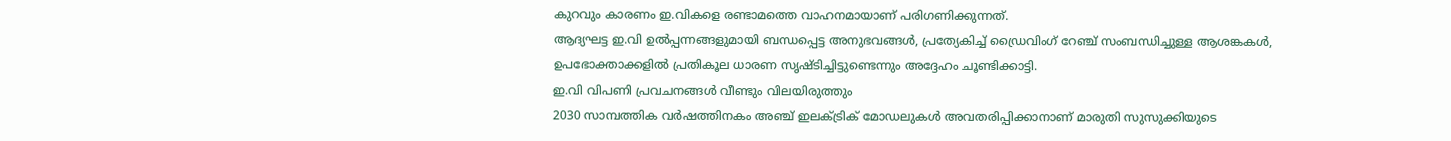കുറവും കാരണം ഇ.വികളെ രണ്ടാമത്തെ വാഹനമായാണ് പരിഗണിക്കുന്നത്.
ആദ്യഘട്ട ഇ.വി ഉൽപ്പന്നങ്ങളുമായി ബന്ധപ്പെട്ട അനുഭവങ്ങൾ, പ്രത്യേകിച്ച് ഡ്രൈവിംഗ് റേഞ്ച് സംബന്ധിച്ചുള്ള ആശങ്കകൾ, ഉപഭോക്താക്കളിൽ പ്രതികൂല ധാരണ സൃഷ്ടിച്ചിട്ടുണ്ടെന്നും അദ്ദേഹം ചൂണ്ടിക്കാട്ടി.
ഇ.വി വിപണി പ്രവചനങ്ങൾ വീണ്ടും വിലയിരുത്തും
2030 സാമ്പത്തിക വർഷത്തിനകം അഞ്ച് ഇലക്ട്രിക് മോഡലുകൾ അവതരിപ്പിക്കാനാണ് മാരുതി സുസുക്കിയുടെ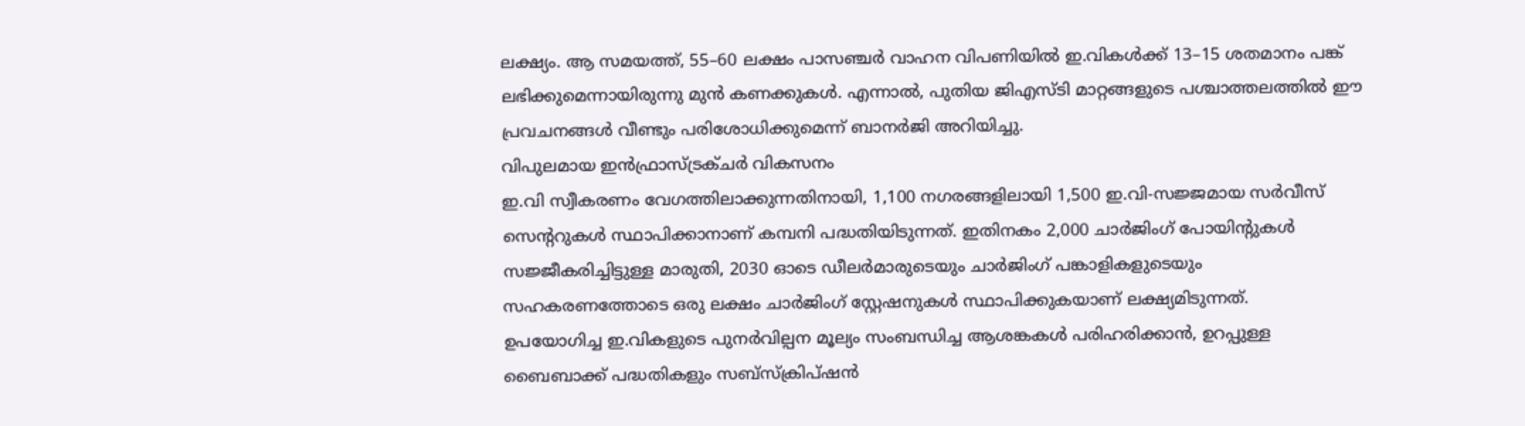ലക്ഷ്യം. ആ സമയത്ത്, 55–60 ലക്ഷം പാസഞ്ചർ വാഹന വിപണിയിൽ ഇ.വികൾക്ക് 13–15 ശതമാനം പങ്ക് ലഭിക്കുമെന്നായിരുന്നു മുൻ കണക്കുകൾ. എന്നാൽ, പുതിയ ജിഎസ്ടി മാറ്റങ്ങളുടെ പശ്ചാത്തലത്തിൽ ഈ പ്രവചനങ്ങൾ വീണ്ടും പരിശോധിക്കുമെന്ന് ബാനർജി അറിയിച്ചു.
വിപുലമായ ഇൻഫ്രാസ്ട്രക്ചർ വികസനം
ഇ.വി സ്വീകരണം വേഗത്തിലാക്കുന്നതിനായി, 1,100 നഗരങ്ങളിലായി 1,500 ഇ.വി-സജ്ജമായ സർവീസ് സെന്ററുകൾ സ്ഥാപിക്കാനാണ് കമ്പനി പദ്ധതിയിടുന്നത്. ഇതിനകം 2,000 ചാർജിംഗ് പോയിന്റുകൾ സജ്ജീകരിച്ചിട്ടുള്ള മാരുതി, 2030 ഓടെ ഡീലർമാരുടെയും ചാർജിംഗ് പങ്കാളികളുടെയും സഹകരണത്തോടെ ഒരു ലക്ഷം ചാർജിംഗ് സ്റ്റേഷനുകൾ സ്ഥാപിക്കുകയാണ് ലക്ഷ്യമിടുന്നത്.
ഉപയോഗിച്ച ഇ.വികളുടെ പുനർവില്പന മൂല്യം സംബന്ധിച്ച ആശങ്കകൾ പരിഹരിക്കാൻ, ഉറപ്പുള്ള ബൈബാക്ക് പദ്ധതികളും സബ്സ്ക്രിപ്ഷൻ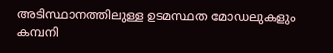അടിസ്ഥാനത്തിലുള്ള ഉടമസ്ഥത മോഡലുകളും കമ്പനി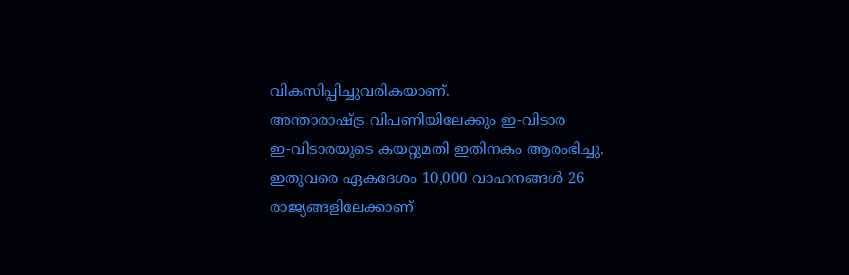വികസിപ്പിച്ചുവരികയാണ്.
അന്താരാഷ്ട്ര വിപണിയിലേക്കും ഇ-വിടാര
ഇ-വിടാരയുടെ കയറ്റുമതി ഇതിനകം ആരംഭിച്ചു. ഇതുവരെ ഏകദേശം 10,000 വാഹനങ്ങൾ 26 രാജ്യങ്ങളിലേക്കാണ്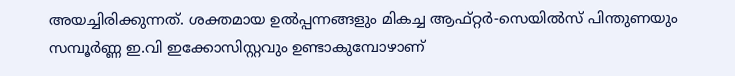അയച്ചിരിക്കുന്നത്. ശക്തമായ ഉൽപ്പന്നങ്ങളും മികച്ച ആഫ്റ്റർ-സെയിൽസ് പിന്തുണയും സമ്പൂർണ്ണ ഇ.വി ഇക്കോസിസ്റ്റവും ഉണ്ടാകുമ്പോഴാണ്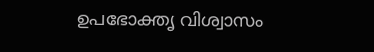ഉപഭോക്തൃ വിശ്വാസം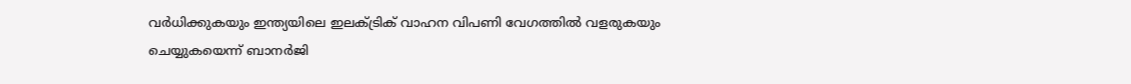വർധിക്കുകയും ഇന്ത്യയിലെ ഇലക്ട്രിക് വാഹന വിപണി വേഗത്തിൽ വളരുകയും ചെയ്യുകയെന്ന് ബാനർജി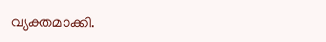വ്യക്തമാക്കി.